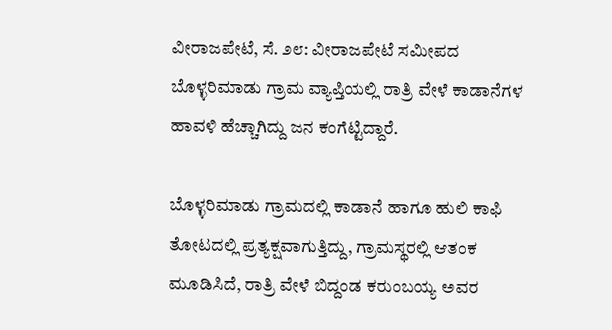ವೀರಾಜಪೇಟೆ, ಸೆ. ೨೮: ವೀರಾಜಪೇಟೆ ಸಮೀಪದ ಬೊಳ್ಳರಿಮಾಡು ಗ್ರಾಮ ವ್ಯಾಪ್ತಿಯಲ್ಲಿ ರಾತ್ರಿ ವೇಳೆ ಕಾಡಾನೆಗಳ ಹಾವಳಿ ಹೆಚ್ಚಾಗಿದ್ದು ಜನ ಕಂಗೆಟ್ಟಿದ್ದಾರೆ.

ಬೊಳ್ಳರಿಮಾಡು ಗ್ರಾಮದಲ್ಲಿ ಕಾಡಾನೆ ಹಾಗೂ ಹುಲಿ ಕಾಫಿ ತೋಟದಲ್ಲಿ ಪ್ರತ್ಯಕ್ಷವಾಗುತ್ತಿದ್ದು, ಗ್ರಾಮಸ್ಥರಲ್ಲಿ ಆತಂಕ ಮೂಡಿಸಿದೆ, ರಾತ್ರಿ ವೇಳೆ ಬಿದ್ದಂಡ ಕರುಂಬಯ್ಯ ಅವರ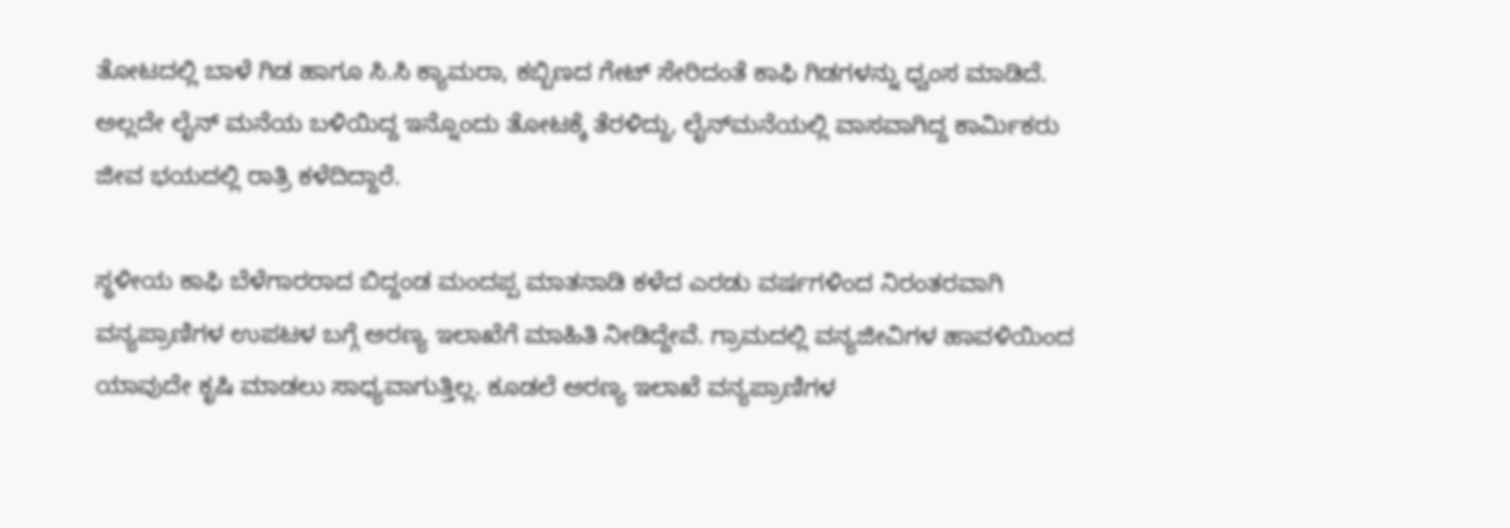ತೋಟದಲ್ಲಿ ಬಾಳೆ ಗಿಡ ಹಾಗೂ ಸಿ.ಸಿ ಕ್ಯಾಮರಾ, ಕಬ್ಬಿಣದ ಗೇಟ್ ಸೇರಿದಂತೆ ಕಾಫಿ ಗಿಡಗಳನ್ನು ಧ್ವಂಸ ಮಾಡಿದೆ. ಅಲ್ಲದೇ ಲೈನ್ ಮನೆಯ ಬಳಿಯಿದ್ದ ಇನ್ನೊಂದು ತೋಟಕ್ಕೆ ತೆರಳಿದ್ದು, ಲೈನ್‌ಮನೆಯಲ್ಲಿ ವಾಸವಾಗಿದ್ದ ಕಾರ್ಮಿಕರು ಜೀವ ಭಯದಲ್ಲಿ ರಾತ್ರಿ ಕಳೆದಿದ್ದಾರೆ.

ಸ್ಥಳೀಯ ಕಾಫಿ ಬೆಳೆಗಾರರಾದ ಬಿದ್ದಂಡ ಮಂದಪ್ಪ ಮಾತನಾಡಿ ಕಳೆದ ಎರಡು ವರ್ಷಗಳಿಂದ ನಿರಂತರವಾಗಿ ವನ್ಯಪ್ರಾಣಿಗಳ ಉಪಟಳ ಬಗ್ಗೆ ಅರಣ್ಯ ಇಲಾಖೆಗೆ ಮಾಹಿತಿ ನೀಡಿದ್ದೇವೆ. ಗ್ರಾಮದಲ್ಲಿ ವನ್ಯಜೀವಿಗಳ ಹಾವಳಿಯಿಂದ ಯಾವುದೇ ಕೃಷಿ ಮಾಡಲು ಸಾಧ್ಯವಾಗುತ್ತಿಲ್ಲ. ಕೂಡಲೆ ಅರಣ್ಯ ಇಲಾಖೆ ವನ್ಯಪ್ರಾಣಿಗಳ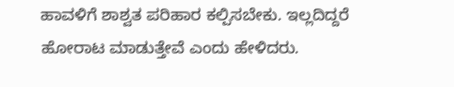ಹಾವಳಿಗೆ ಶಾಶ್ವತ ಪರಿಹಾರ ಕಲ್ಪಿಸಬೇಕು. ಇಲ್ಲದಿದ್ದರೆ ಹೋರಾಟ ಮಾಡುತ್ತೇವೆ ಎಂದು ಹೇಳಿದರು.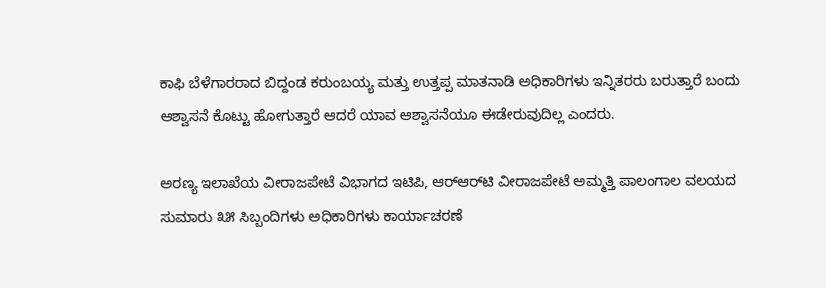ಕಾಫಿ ಬೆಳೆಗಾರರಾದ ಬಿದ್ದಂಡ ಕರುಂಬಯ್ಯ ಮತ್ತು ಉತ್ತಪ್ಪ ಮಾತನಾಡಿ ಅಧಿಕಾರಿಗಳು ಇನ್ನಿತರರು ಬರುತ್ತಾರೆ ಬಂದು ಆಶ್ವಾಸನೆ ಕೊಟ್ಟು ಹೋಗುತ್ತಾರೆ ಆದರೆ ಯಾವ ಆಶ್ವಾಸನೆಯೂ ಈಡೇರುವುದಿಲ್ಲ ಎಂದರು.

ಅರಣ್ಯ ಇಲಾಖೆಯ ವೀರಾಜಪೇಟೆ ವಿಭಾಗದ ಇಟಿಪಿ, ಆರ್‌ಆರ್‌ಟಿ ವೀರಾಜಪೇಟೆ ಅಮ್ಮತ್ತಿ ಪಾಲಂಗಾಲ ವಲಯದ ಸುಮಾರು ೩೫ ಸಿಬ್ಬಂದಿಗಳು ಅಧಿಕಾರಿಗಳು ಕಾರ್ಯಾಚರಣೆ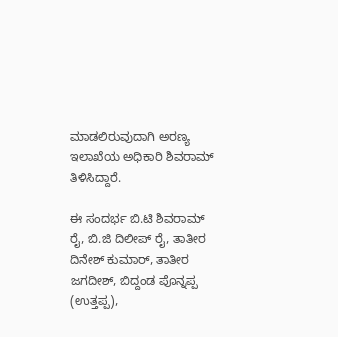ಮಾಡಲಿರುವುದಾಗಿ ಅರಣ್ಯ ಇಲಾಖೆಯ ಅಧಿಕಾರಿ ಶಿವರಾಮ್ ತಿಳಿಸಿದ್ದಾರೆ.

ಈ ಸಂದರ್ಭ ಬಿ.ಟಿ ಶಿವರಾಮ್ ರೈ, ಬಿ.ಜಿ ದಿಲೀಪ್ ರೈ, ತಾತೀರ ದಿನೇಶ್ ಕುಮಾರ್, ತಾತೀರ ಜಗದೀಶ್, ಬಿದ್ದಂಡ ಪೊನ್ನಪ್ಪ (ಉತ್ತಪ್ಪ),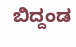ಬಿದ್ದಂಡ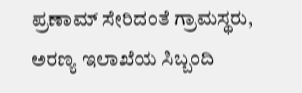ಪ್ರಣಾಮ್ ಸೇರಿದಂತೆ ಗ್ರಾಮಸ್ಥರು, ಅರಣ್ಯ ಇಲಾಖೆಯ ಸಿಬ್ಬಂದಿ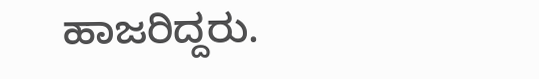ಹಾಜರಿದ್ದರು.